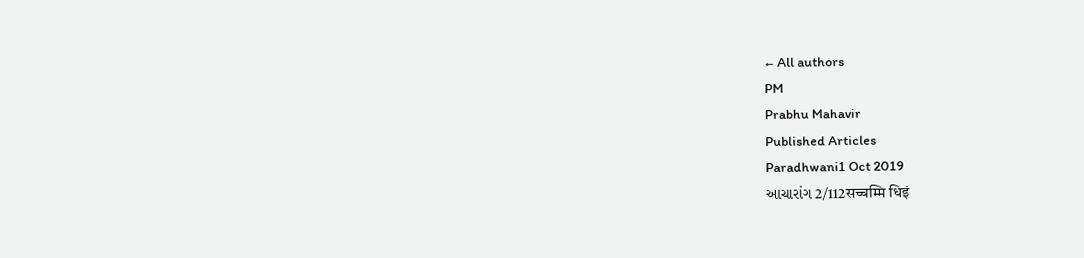← All authors
PM
Prabhu Mahavir
Published Articles
Paradhwani1 Oct 2019
આચારાંગ 2/112सच्चम्मि धिइं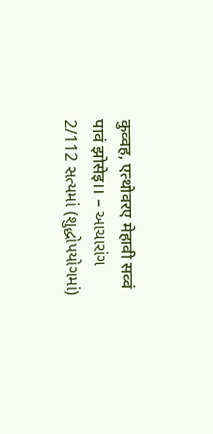कुव्वह, एत्थोवरए मेहावी सव्वं पावं झोसेइ।। – આચારાંગ 2/112 સત્યમાં (શુદ્ધોપયોગમાં)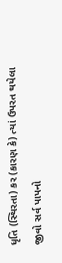ધૃતિ (સ્થિરતા) કર (કારણ કે) ત્યાં ઉપરત થયેલા જીવો સર્વ પાપનો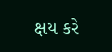ક્ષય કરે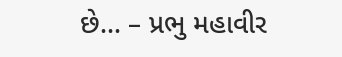છે… – પ્રભુ મહાવીર